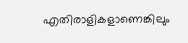എതിരാളികളാണെങ്കിലും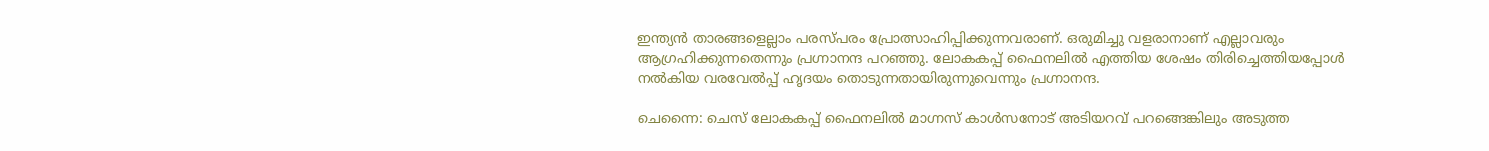ഇന്ത്യൻ താരങ്ങളെല്ലാം പരസ്പരം പ്രോത്സാഹിപ്പിക്കുന്നവരാണ്. ഒരുമിച്ചു വളരാനാണ് എല്ലാവരും ആഗ്രഹിക്കുന്നതെന്നും പ്രഗ്നാനന്ദ പറഞ്ഞു. ലോകകപ്പ് ഫൈനലിൽ എത്തിയ ശേഷം തിരിച്ചെത്തിയപ്പോള്‍ നല്‍കിയ വരവേൽപ്പ് ഹൃദയം തൊടുന്നതായിരുന്നുവെന്നും പ്രഗ്നാനന്ദ.

ചെന്നൈ: ചെസ് ലോകകപ്പ് ഫൈനലില്‍ മാഗ്നസ് കാള്‍സനോട് അടിയറവ് പറങ്ങെങ്കിലും അടുത്ത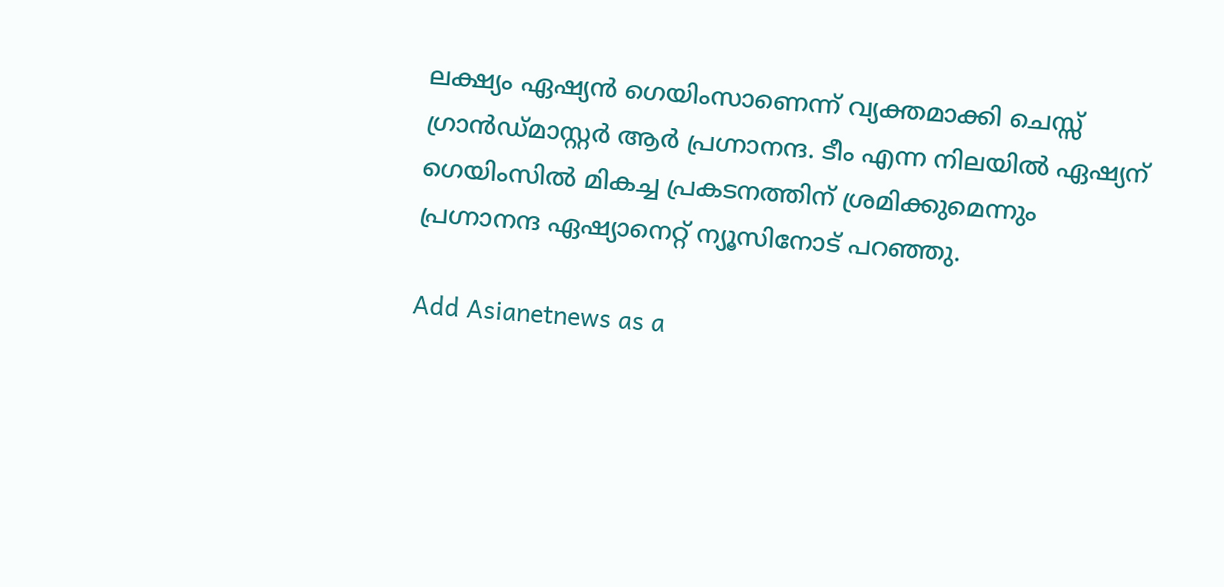ലക്ഷ്യം ഏഷ്യന്‍ ഗെയിംസാണെന്ന് വ്യക്തമാക്കി ചെസ്സ് ഗ്രാൻഡ്മാസ്റ്റർ ആർ പ്രഗ്നാനന്ദ. ടീം എന്ന നിലയിൽ ഏഷ്യന് ഗെയിംസില്‍ മികച്ച പ്രകടനത്തിന് ശ്രമിക്കുമെന്നും പ്രഗ്നാനന്ദ ഏഷ്യാനെറ്റ്‌ ന്യൂസിനോട് പറഞ്ഞു.

Add Asianetnews as a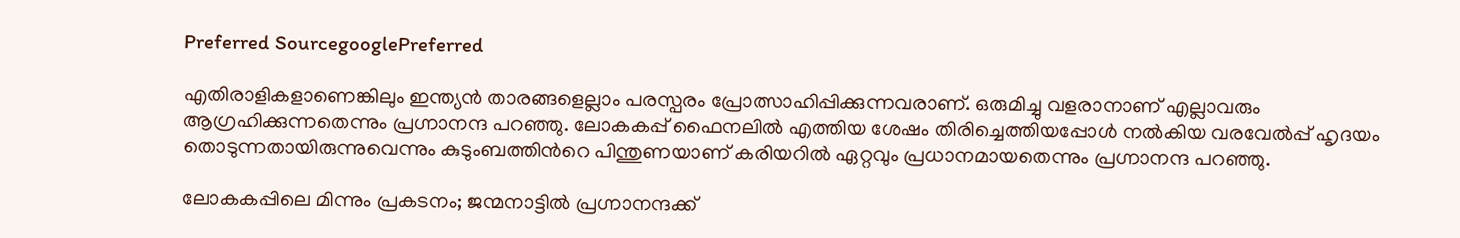Preferred SourcegooglePreferred

എതിരാളികളാണെങ്കിലും ഇന്ത്യൻ താരങ്ങളെല്ലാം പരസ്പരം പ്രോത്സാഹിപ്പിക്കുന്നവരാണ്. ഒരുമിച്ചു വളരാനാണ് എല്ലാവരും ആഗ്രഹിക്കുന്നതെന്നും പ്രഗ്നാനന്ദ പറഞ്ഞു. ലോകകപ്പ് ഫൈനലിൽ എത്തിയ ശേഷം തിരിച്ചെത്തിയപ്പോള്‍ നല്‍കിയ വരവേൽപ്പ് ഹൃദയം തൊടുന്നതായിരുന്നുവെന്നും കുടുംബത്തിന്‍റെ പിന്തുണയാണ് കരിയറിൽ ഏറ്റവും പ്രധാനമായതെന്നും പ്രഗ്നാനന്ദ പറഞ്ഞു.

ലോകകപ്പിലെ മിന്നും പ്രകടനം; ജന്മനാട്ടിൽ പ്രഗ്നാനന്ദക്ക്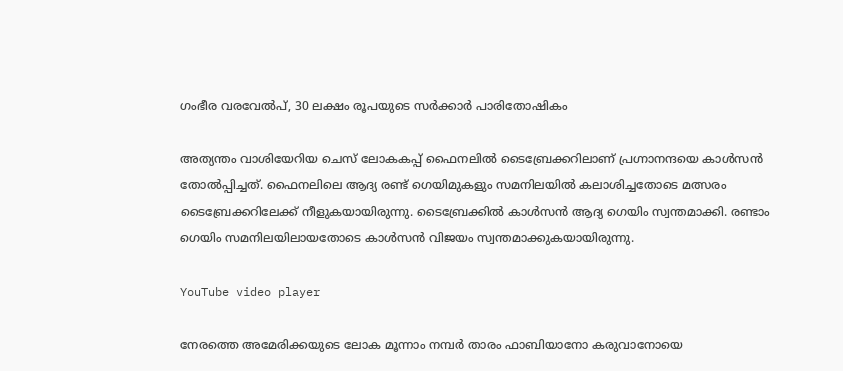ഗംഭീര വരവേൽപ്, 30 ലക്ഷം രൂപയുടെ സർക്കാർ പാരിതോഷികം

അത്യന്തം വാശിയേറിയ ചെസ് ലോകകപ്പ് ഫൈനലിൽ ടൈബ്രേക്കറിലാണ് പ്രഗ്നാനന്ദയെ കാൾസൻ തോൽപ്പിച്ചത്. ഫൈനലിലെ ആദ്യ രണ്ട് ഗെയിമുകളും സമനിലയിൽ കലാശിച്ചതോടെ മത്സരം ടൈബ്രേക്കറിലേക്ക് നീളുകയായിരുന്നു. ടൈബ്രേക്കിൽ കാൾസൻ ആദ്യ ഗെയിം സ്വന്തമാക്കി. രണ്ടാം ഗെയിം സമനിലയിലായതോടെ കാൾസൻ വിജയം സ്വന്തമാക്കുകയായിരുന്നു.

YouTube video player

നേരത്തെ അമേരിക്കയുടെ ലോക മൂന്നാം നമ്പര്‍ താരം ഫാബിയാനോ കരുവാനോയെ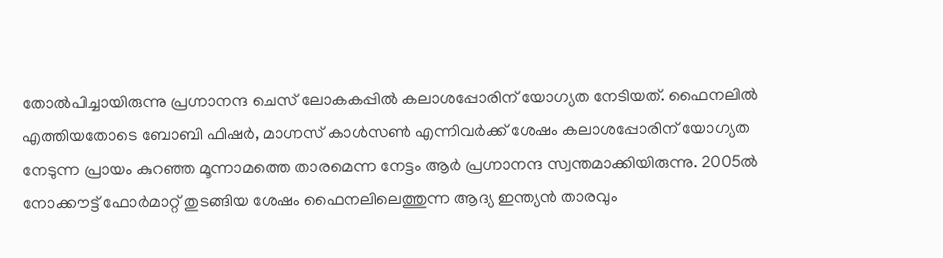തോല്‍പിച്ചായിരുന്നു പ്രഗ്നാനന്ദ ചെസ് ലോകകപ്പില്‍ കലാശപ്പോരിന് യോഗ്യത നേടിയത്. ഫൈനലില്‍ എത്തിയതോടെ ബോബി ഫിഷര്‍, മാഗ്നസ് കാള്‍സണ്‍ എന്നിവര്‍ക്ക് ശേഷം കലാശപ്പോരിന് യോഗ്യത നേടുന്ന പ്രായം കുറഞ്ഞ മൂന്നാമത്തെ താരമെന്ന നേട്ടം ആര്‍ പ്രഗ്നാനന്ദ സ്വന്തമാക്കിയിരുന്നു. 2005ല്‍ നോക്കൗട്ട് ഫോര്‍മാറ്റ് തുടങ്ങിയ ശേഷം ഫൈനലിലെത്തുന്ന ആദ്യ ഇന്ത്യന്‍ താരവും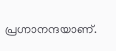പ്രഗ്നാനന്ദയാണ്.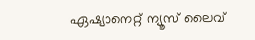ഏഷ്യാനെറ്റ് ന്യൂസ് ലൈവ്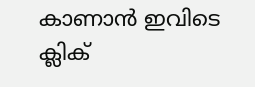കാണാന്‍ ഇവിടെ ക്ലിക്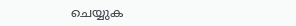ചെയ്യുക